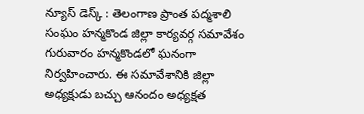న్యూస్ డెస్క్ : తెలంగాణ ప్రాంత పద్మశాలి సంఘం హన్మకొండ జిల్లా కార్యవర్గ సమావేశం గురువారం హన్మకొండలో ఘనంగా నిర్వహించారు. ఈ సమావేశానికి జిల్లా అధ్యక్షుడు బచ్చు ఆనందం అధ్యక్షత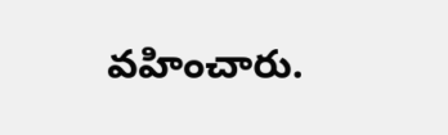వహించారు.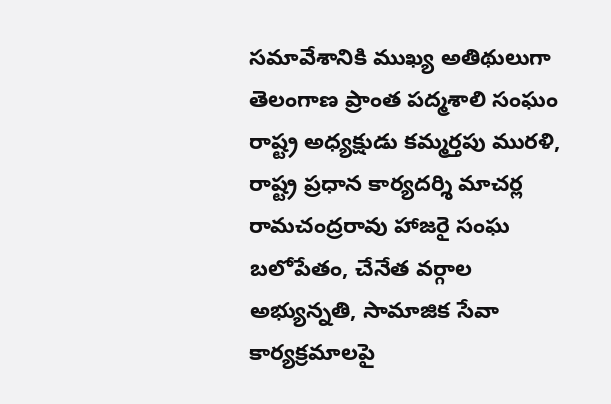సమావేశానికి ముఖ్య అతిథులుగా తెలంగాణ ప్రాంత పద్మశాలి సంఘం రాష్ట్ర అధ్యక్షుడు కమ్మర్తపు మురళి, రాష్ట్ర ప్రధాన కార్యదర్శి మాచర్ల రామచంద్రరావు హాజరై సంఘ బలోపేతం, చేనేత వర్గాల అభ్యున్నతి, సామాజిక సేవా కార్యక్రమాలపై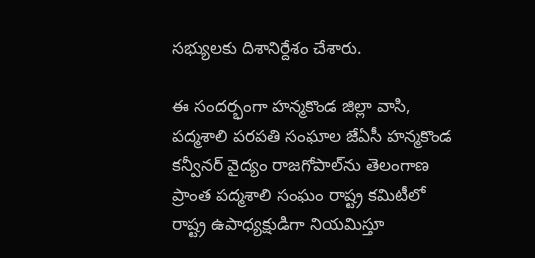సభ్యులకు దిశానిర్దేశం చేశారు.

ఈ సందర్భంగా హన్మకొండ జిల్లా వాసి, పద్మశాలి పరపతి సంఘాల జేఏసీ హన్మకొండ కన్వీనర్ వైద్యం రాజగోపాల్‌ను తెలంగాణ ప్రాంత పద్మశాలి సంఘం రాష్ట్ర కమిటీలో రాష్ట్ర ఉపాధ్యక్షుడిగా నియమిస్తూ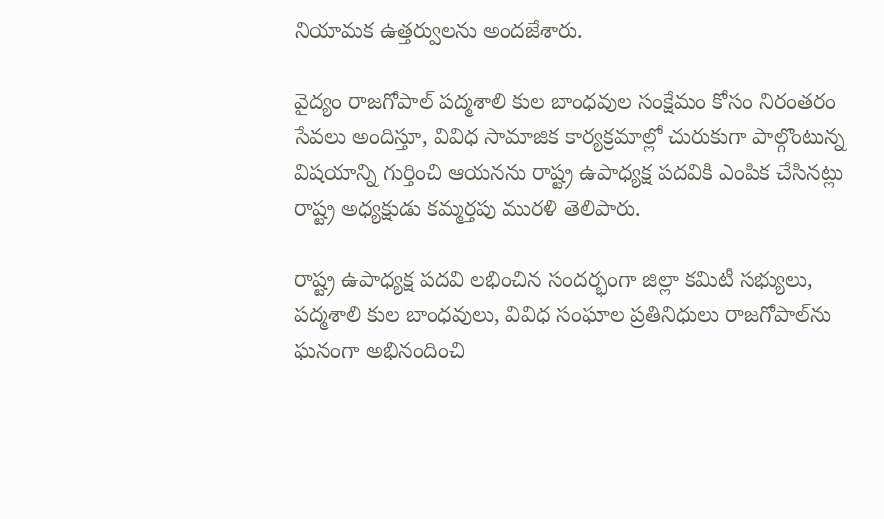నియామక ఉత్తర్వులను అందజేశారు.

వైద్యం రాజగోపాల్ పద్మశాలి కుల బాంధవుల సంక్షేమం కోసం నిరంతరం సేవలు అందిస్తూ, వివిధ సామాజిక కార్యక్రమాల్లో చురుకుగా పాల్గొంటున్న విషయాన్ని గుర్తించి ఆయనను రాష్ట్ర ఉపాధ్యక్ష పదవికి ఎంపిక చేసినట్లు రాష్ట్ర అధ్యక్షుడు కమ్మర్తపు మురళి తెలిపారు.

రాష్ట్ర ఉపాధ్యక్ష పదవి లభించిన సందర్భంగా జిల్లా కమిటీ సభ్యులు, పద్మశాలి కుల బాంధవులు, వివిధ సంఘాల ప్రతినిధులు రాజగోపాల్‌ను ఘనంగా అభినందించి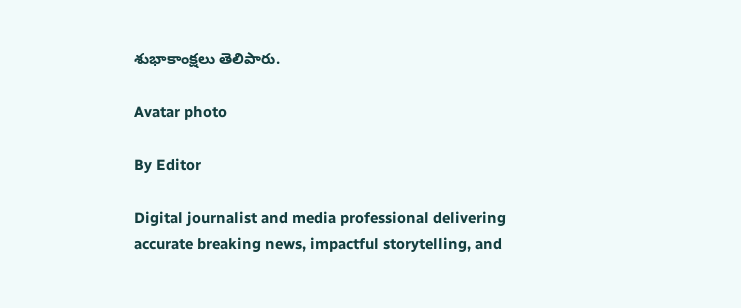శుభాకాంక్షలు తెలిపారు.

Avatar photo

By Editor

Digital journalist and media professional delivering accurate breaking news, impactful storytelling, and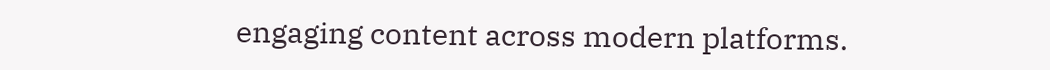engaging content across modern platforms.